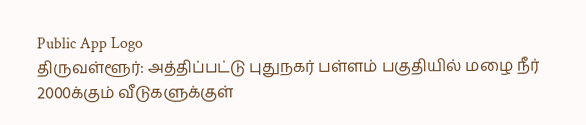Public App Logo
திருவள்ளூர்: அத்திப்பட்டு புதுநகர் பள்ளம் பகுதியில் மழை நீர் 2000க்கும் வீடுகளுக்குள்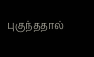புகுந்ததால்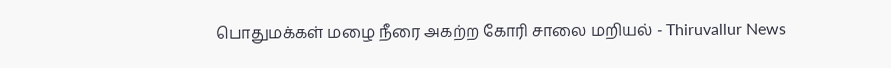பொதுமக்கள் மழை நீரை அகற்ற கோரி சாலை மறியல் - Thiruvallur News